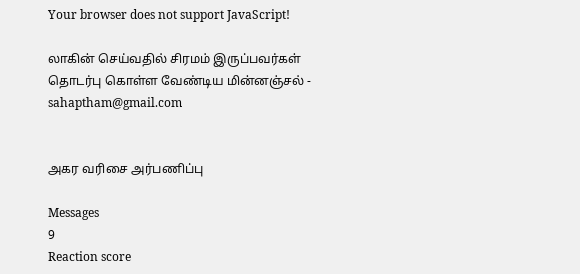Your browser does not support JavaScript!

லாகின் செய்வதில் சிரமம் இருப்பவர்கள் தொடர்பு கொள்ள வேண்டிய மின்னஞ்சல் - sahaptham@gmail.com


அகர வரிசை அர்பணிப்பு

Messages
9
Reaction score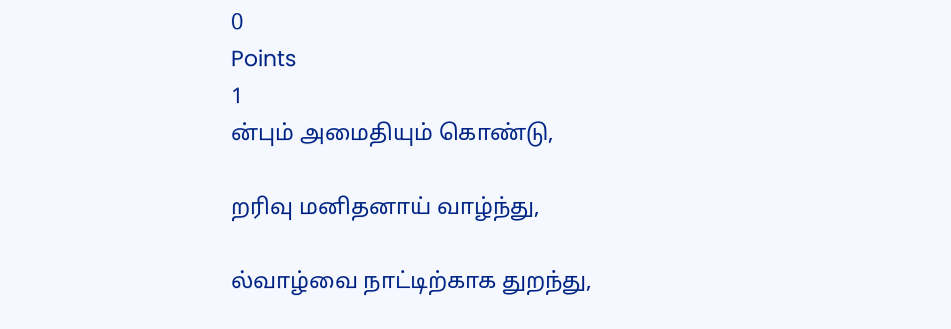0
Points
1
ன்பும் அமைதியும் கொண்டு,

றரிவு மனிதனாய் வாழ்ந்து,

ல்வாழ்வை நாட்டிற்காக துறந்து,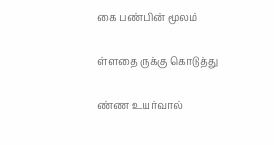கை பண்பின் மூலம்

ள்ளதை ருக்கு கொடுத்து

ண்ண உயர்வால்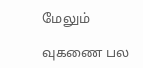மேலும்

வுகணை பல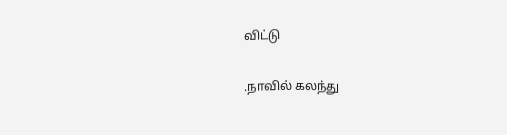விட்டு

.நாவில் கலந்து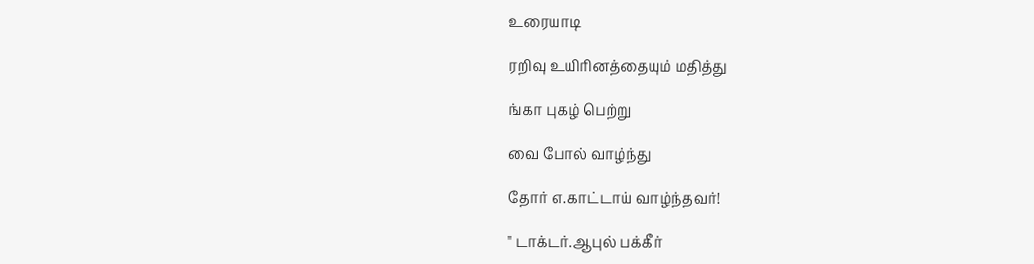உரையாடி

ரறிவு உயிரினத்தையும் மதித்து

ங்கா புகழ் பெற்று

வை போல் வாழ்ந்து

தோர் எ.காட்டாய் வாழ்ந்தவர்!

" டாக்டர்.ஆபுல் பக்கீர்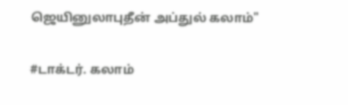ஜெயினுலாபுதீன் அப்துல் கலாம்"

#டாக்டர். கலாம்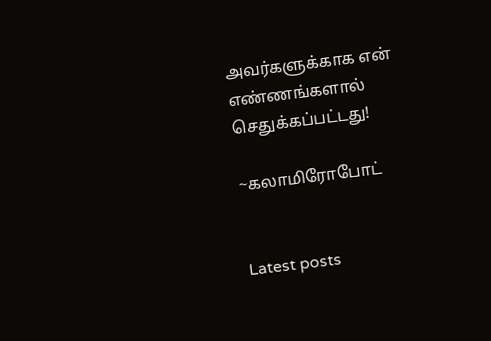அவர்களுக்காக என் எண்ணங்களால் செதுக்கப்பட்டது!

~கலாமிரோபோட்


Latest posts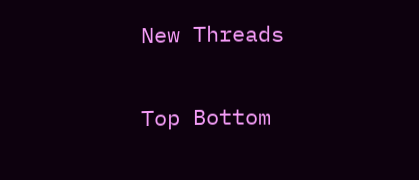New Threads

Top Bottom